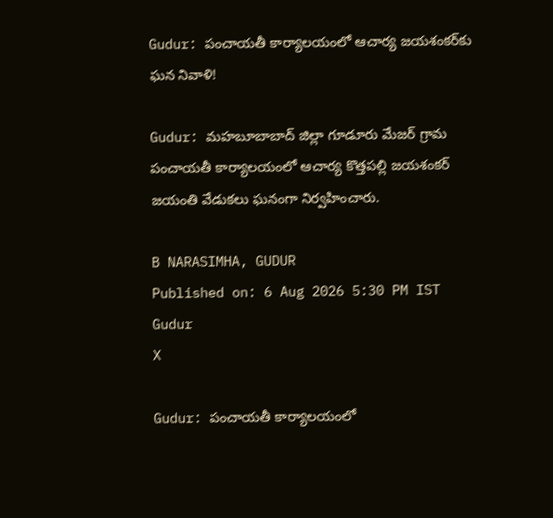Gudur: పంచాయతీ కార్యాలయంలో ఆచార్య జయశంకర్‌కు ఘన నివాళి!

Gudur: మహబూబాబాద్ జిల్లా గూడూరు మేజర్ గ్రామ పంచాయతీ కార్యాలయంలో ఆచార్య కొత్తపల్లి జయశంకర్ జయంతి వేడుకలు ఘనంగా నిర్వహించారు.

B NARASIMHA, GUDUR
Published on: 6 Aug 2026 5:30 PM IST
Gudur
X

Gudur: పంచాయతీ కార్యాలయంలో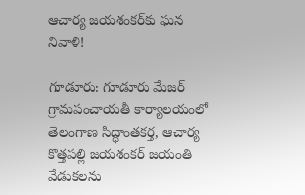ఆచార్య జయశంకర్‌కు ఘన నివాళి!

గూడూరు: గూడూరు మేజర్ గ్రామపంచాయతీ కార్యాలయంలో తెలంగాణ సిద్ధాంతకర్త, ఆచార్య కొత్తపల్లి జయశంకర్ జయంతి వేడుకలను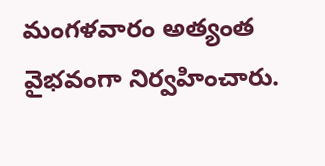మంగళవారం అత్యంత వైభవంగా నిర్వహించారు.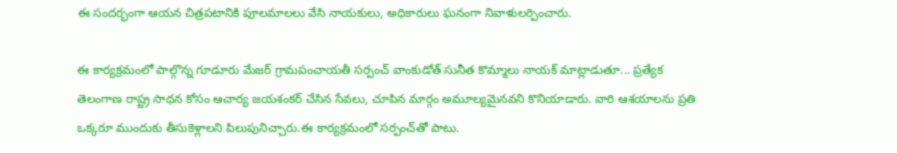ఈ సందర్భంగా ఆయన చిత్రపటానికి పూలమాలలు వేసి నాయకులు, అధికారులు ఘనంగా నివాళులర్పించారు.

ఈ కార్యక్రమంలో పాల్గొన్న గూడూరు మేజర్ గ్రామపంచాయతీ సర్పంచ్ వాంకుడోత్ సునీత కొమ్మాలు నాయక్ మాట్లాడుతూ... ప్రత్యేక తెలంగాణ రాష్ట్ర సాధన కోసం ఆచార్య జయశంకర్ చేసిన సేవలు, చూపిన మార్గం అమూల్యమైనవని కొనియాడారు. వారి ఆశయాలను ప్రతి ఒక్కరూ ముందుకు తీసుకెళ్లాలని పిలుపునిచ్చారు.ఈ కార్యక్రమంలో సర్పంచ్‌తో పాటు.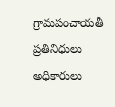గ్రామపంచాయతీ ప్రతినిధులు అధికారులు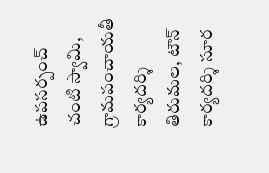ఉపసర్పంచ్ చంటి స్వామి, గ్రామపంచాయతీ కార్యదర్శి తిరుమల, టౌన్ కార్యదర్శి సూర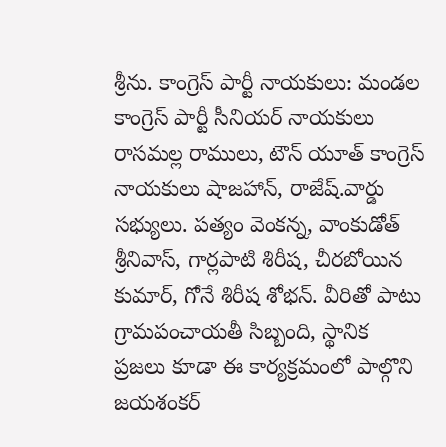శ్రీను. కాంగ్రెస్ పార్టీ నాయకులు: మండల కాంగ్రెస్ పార్టీ సీనియర్ నాయకులు రాసమల్ల రాములు, టౌన్ యూత్ కాంగ్రెస్ నాయకులు షాజహాన్, రాజేష్.వార్డు సభ్యులు. పత్యం వెంకన్న, వాంకుడోత్ శ్రీనివాస్, గార్లపాటి శిరీష, చీరబోయిన కుమార్, గోనే శిరీష శోభన్. వీరితో పాటు గ్రామపంచాయతీ సిబ్బంది, స్థానిక ప్రజలు కూడా ఈ కార్యక్రమంలో పాల్గొని జయశంకర్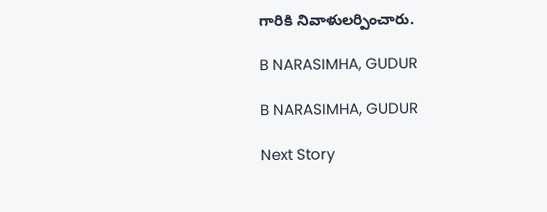గారికి నివాళులర్పించారు.

B NARASIMHA, GUDUR

B NARASIMHA, GUDUR

Next Story